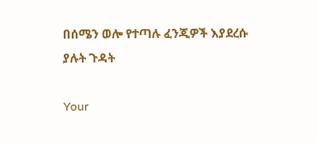በሰሜን ወሎ የተጣሉ ፈንጂዎች እያደረሱ ያሉት ጉዳት

Your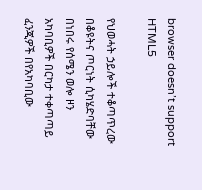browser doesn’t support HTML5

የህወሓት ኃይሎች ተቆጣጥረው በቆዩትና ጦርነት ሲካሄድባቸው በነበሩ የሰሜን ወሎ ዞን አካባቢዎች በርካታ ተቀጣጣይ ፈንጂዎች በየአካባቢው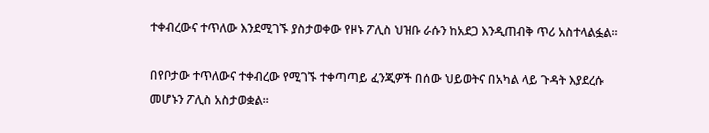ተቀብረውና ተጥለው እንደሚገኙ ያስታወቀው የዞኑ ፖሊስ ህዝቡ ራሱን ከአደጋ እንዲጠብቅ ጥሪ አስተላልፏል፡፡

በየቦታው ተጥለውና ተቀብረው የሚገኙ ተቀጣጣይ ፈንጂዎች በሰው ህይወትና በአካል ላይ ጉዳት እያደረሱ መሆኑን ፖሊስ አስታወቋል፡፡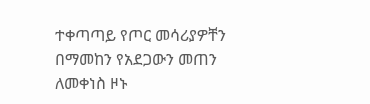ተቀጣጣይ የጦር መሳሪያዎቸን በማመከን የአደጋውን መጠን ለመቀነስ ዞኑ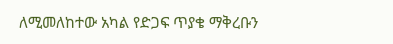ለሚመለከተው አካል የድጋፍ ጥያቄ ማቅረቡን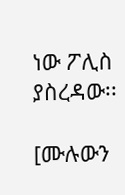ነው ፖሊስ ያስረዳው፡፡

[ሙሉውን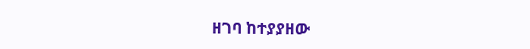ዘገባ ከተያያዘው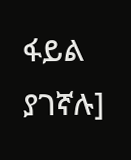ፋይል ያገኛሉ]